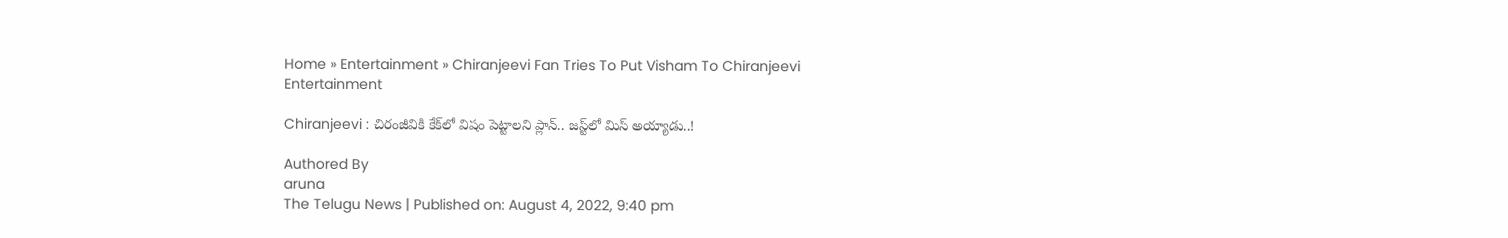Home » Entertainment » Chiranjeevi Fan Tries To Put Visham To Chiranjeevi
Entertainment

Chiranjeevi : చిరంజీవికి కేక్‌లో విషం పెట్టాల‌ని ప్లాన్.. జ‌స్ట్‌లో మిస్ అయ్యాడు..!

Authored By
aruna
The Telugu News | Published on: August 4, 2022, 9:40 pm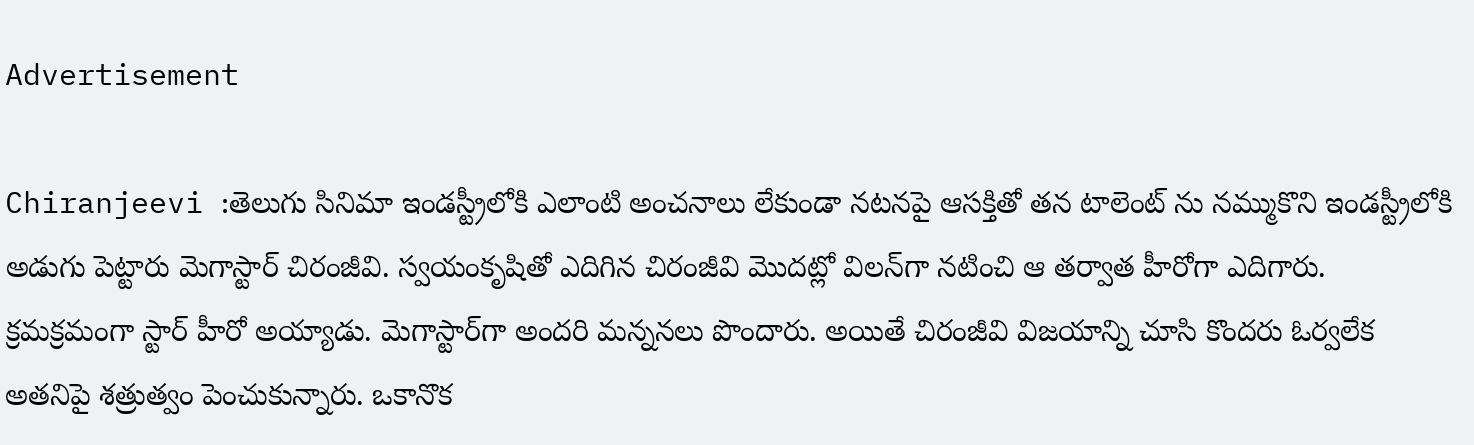Advertisement

Chiranjeevi :తెలుగు సినిమా ఇండస్ట్రీలోకి ఎలాంటి అంచనాలు లేకుండా నటనపై ఆసక్తితో తన టాలెంట్ ను నమ్ముకొని ఇండస్ట్రీలోకి అడుగు పెట్టారు మెగాస్టార్ చిరంజీవి. స్వ‌యంకృషితో ఎదిగిన చిరంజీవి మొద‌ట్లో విల‌న్‌గా న‌టించి ఆ త‌ర్వాత హీరోగా ఎదిగారు. క్ర‌మ‌క్ర‌మంగా స్టార్ హీరో అయ్యాడు. మెగాస్టార్‌గా అంద‌రి మ‌న్న‌న‌లు పొందారు. అయితే చిరంజీవి విజయాన్ని చూసి కొందరు ఓర్వలేక అతనిపై శత్రుత్వం పెంచుకున్నారు. ఒకానొక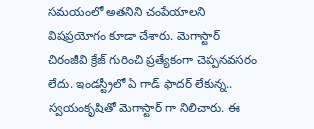సమయంలో అతనిని చంపేయాలని విషప్రయోగం కూడా చేశారు. మెగాస్టార్ చిరంజీవి క్రేజ్ గురించి ప్రత్యేకంగా చెప్పనవసరం లేదు. ఇండస్ట్రీలో ఏ గాడ్ ఫాదర్ లేకున్న.. స్వయంకృషితో మెగాస్టార్ గా నిలిచారు. ఈ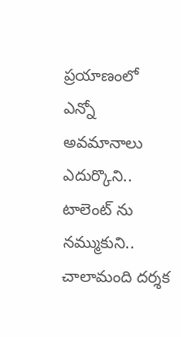ప్రయాణంలో ఎన్నో అవమానాలు ఎదుర్కొని.. టాలెంట్ ను నమ్ముకుని.. చాలామంది దర్శక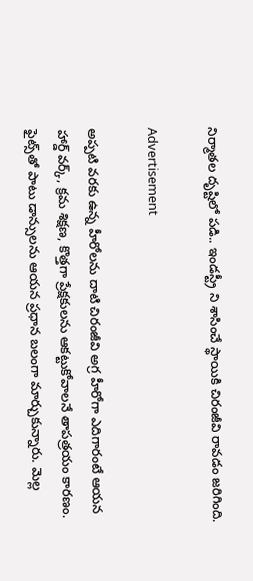నిర్మాతల దృష్టిలో పడి.. ఇండస్ట్రీ ని శాసించే స్థాయికి చిరంజీవి రావడం జరిగింది.

Advertisement

అప్పటి వరకు ఉన్న హీరోల‌ను దాటి చిరంజీవి అగ్ర హీరోగా ఎదిగారంటే ఆయ‌న హార్డ్ వ‌ర్క్‌, క్ర‌మ శిక్ష‌ణ‌, కొత్త‌గా ప్రేక్ష‌కుల‌ను ఆక‌ట్టుకోవాల‌నే తాప‌త్ర‌యం కార‌ణం. ఫైట్స్‌తో పాటు డాన్సుల‌ను ఆయ‌న ప్ర‌ధాన బ‌లంగా మార్చుకున్నారు. మెల్ల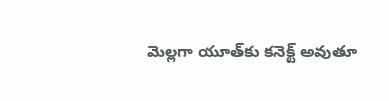మెల్ల‌గా యూత్‌కు క‌నెక్ట్ అవుతూ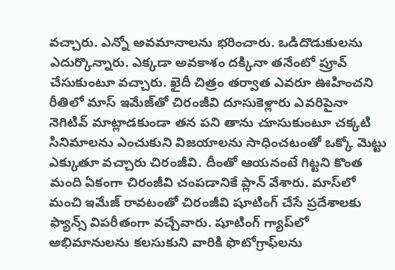వ‌చ్చారు. ఎన్నో అవ‌మానాల‌ను భ‌రించారు. ఒడిదొడుకుల‌ను ఎదుర్కొన్నారు. ఎక్క‌డా అవ‌కాశం ద‌క్కినా త‌నేంటో ప్రూవ్ చేసుకుంటూ వ‌చ్చారు. ఖైదీ చిత్రం త‌ర్వాత ఎవ‌రూ ఊహించ‌ని రీతిలో మాస్ ఇమేజ్‌తో చిరంజీవి దూసుకెళ్లారు ఎవ‌రిపైనా నెగిటివ్ మాట్లాడ‌కుండా త‌న పని తాను చూసుకుంటూ చ‌క్క‌టి సినిమాల‌ను ఎంచుకుని విజ‌యాల‌ను సాధించ‌టంతో ఒక్కో మెట్టు ఎక్కుతూ వ‌చ్చారు చిరంజీవి. దీంతో ఆయ‌నంటే గిట్ట‌ని కొంత మంది ఏకంగా చిరంజీవి చంప‌డానికే ప్లాన్ వేశారు. మాస్‌లో మంచి ఇమేజ్ రావ‌టంతో చిరంజీవి షూటింగ్ చేసే ప్ర‌దేశాల‌కు ఫ్యాన్స్ విప‌రీతంగా వ‌చ్చేవారు. షూటింగ్ గ్యాప్‌లో అభిమానుల‌ను కల‌సుకుని వారికి ఫొటోగ్రాఫ్‌ల‌ను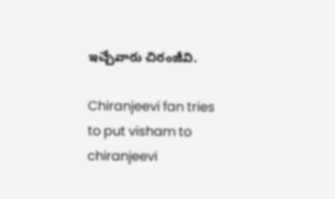ఇచ్చేవారు చిరంజీవి.

Chiranjeevi fan tries to put visham to chiranjeevi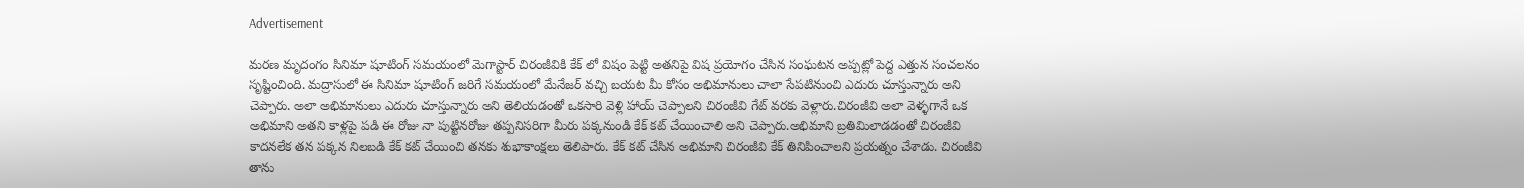Advertisement

మరణ మృదంగం సినిమా షూటింగ్ సమయంలో మెగాస్టార్ చిరంజీవికి కేక్ లో విషం పెట్టి అతనిపై విష ప్రయోగం చేసిన సంఘటన అప్పట్లో పెద్ద ఎత్తున సంచలనం సృష్టించింది. మద్రాసులో ఈ సినిమా షూటింగ్ జరిగే సమయంలో మేనేజర్ వచ్చి బయట మీ కోసం అభిమానులు చాలా సేపటినుంచి ఎదురు చూస్తున్నారు అని చెప్పారు. అలా అభిమానులు ఎదురు చూస్తున్నారు అని తెలియడంతో ఒకసారి వెళ్లి హాయ్ చెప్పాలని చిరంజీవి గేట్ వరకు వెళ్లారు.చిరంజీవి అలా వెళ్ళగానే ఒక అభిమాని అతని కాళ్లపై పడి ఈ రోజు నా పుట్టినరోజు తప్పనిసరిగా మీరు పక్కనుండి కేక్ కట్ చేయించాలి అని చెప్పారు.అభిమాని బ్రతిమిలాడడంతో చిరంజీవి కాదనలేక తన పక్కన నిలబడి కేక్ కట్ చేయించి తనకు శుభాకాంక్షలు తెలిపారు. కేక్ కట్ చేసిన అభిమాని చిరంజీవి కేక్ తినిపించాలని ప్రయత్నం చేశాడు. చిరంజీవి తాను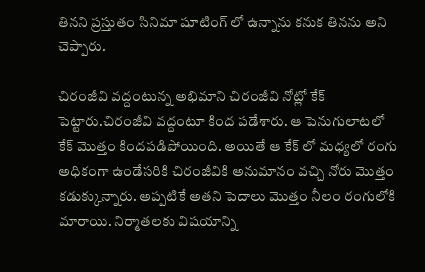తినని ప్రస్తుతం సినిమా షూటింగ్ లో ఉన్నాను కనుక తినను అని చెప్పారు.

చిరంజీవి వద్దంటున్న అభిమాని చిరంజీవి నోట్లో కేక్ పెట్టారు.చిరంజీవి వద్దంటూ కింద పడేశారు. ఆ పెనుగులాటలో కేక్ మొత్తం కిందపడిపోయింది. అయితే ఆ కేక్ లో మధ్యలో రంగు అధికంగా ఉండేసరికి చిరంజీవికి అనుమానం వచ్చి నోరు మొత్తం కడుక్కున్నారు. అప్పటికే అతని పెదాలు మొత్తం నీలం రంగులోకి మారాయి. నిర్మాత‌ల‌కు విష‌యాన్ని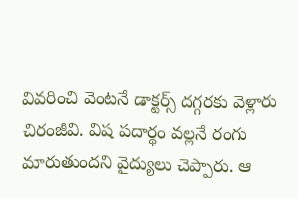వివ‌రించి వెంట‌నే డాక్ట‌ర్స్ ద‌గ్గ‌ర‌కు వెళ్లారు చిరంజీవి. విష ప‌దార్థం వ‌ల్ల‌నే రంగు మారుతుందని వైద్యులు చెప్పారు. ఆ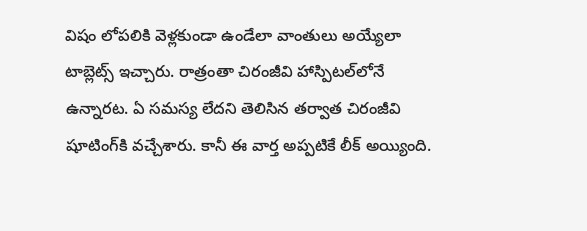విషం లోప‌లికి వెళ్ల‌కుండా ఉండేలా వాంతులు అయ్యేలా టాబ్లెట్స్ ఇచ్చారు. రాత్రంతా చిరంజీవి హాస్పిట‌ల్‌లోనే ఉన్నార‌ట‌. ఏ స‌మ‌స్య లేద‌ని తెలిసిన త‌ర్వాత చిరంజీవి షూటింగ్‌కి వ‌చ్చేశారు. కానీ ఈ వార్త అప్ప‌టికే లీక్ అయ్యింది.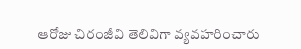ఆరోజు చిరంజీవి తెలివిగా వ్య‌వ‌హ‌రించారు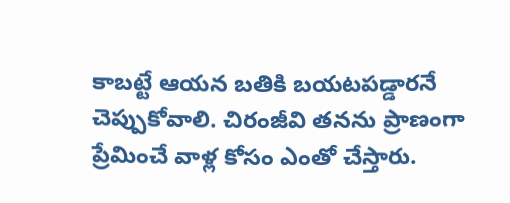కాబ‌ట్టే ఆయ‌న బ‌తికి బ‌య‌ట‌ప‌డ్డార‌నే చెప్పుకోవాలి. చిరంజీవి త‌న‌ను ప్రాణంగా ప్రేమించే వాళ్ల కోసం ఎంతో చేస్తారు.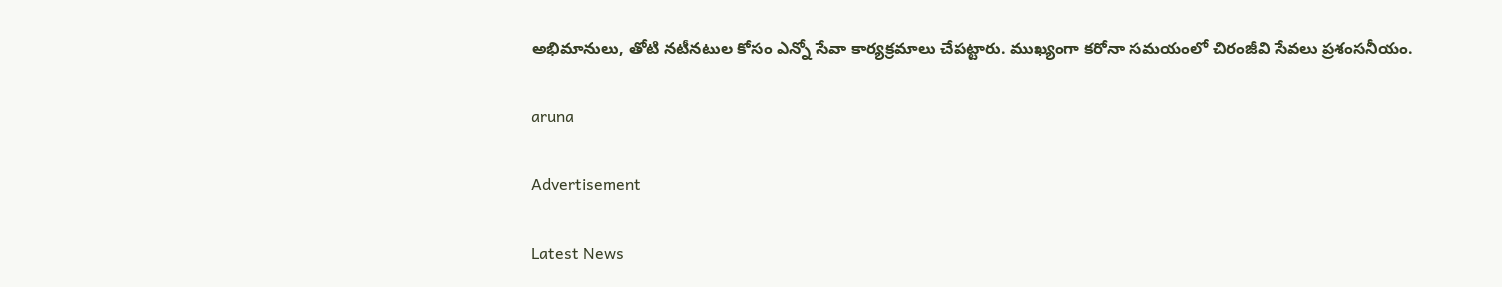అభిమానులు, తోటి న‌టీన‌టుల కోసం ఎన్నో సేవా కార్య‌క్ర‌మాలు చేప‌ట్టారు. ముఖ్యంగా కరోనా స‌మ‌యంలో చిరంజీవి సేవ‌లు ప్ర‌శంస‌నీయం.

aruna

Advertisement

Latest News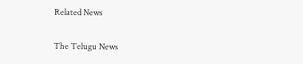Related News

The Telugu News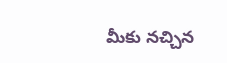మీకు నచ్చిన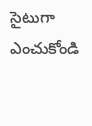సైటుగా ఎంచుకోండి